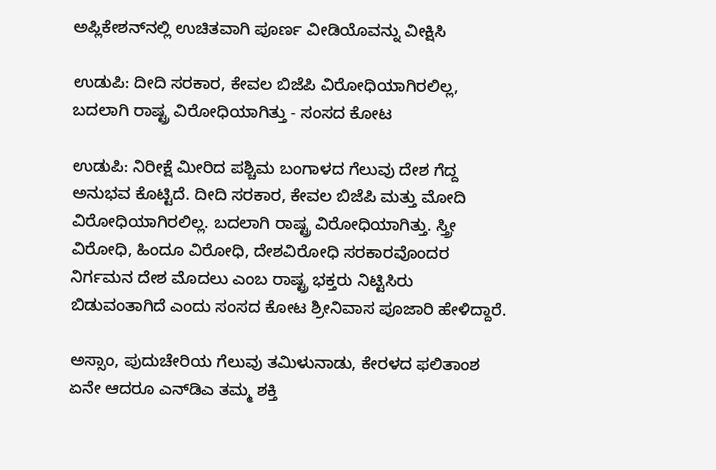ಅಪ್ಲಿಕೇಶನ್‌ನಲ್ಲಿ ಉಚಿತವಾಗಿ ಪೂರ್ಣ ವೀಡಿಯೊವನ್ನು ವೀಕ್ಷಿಸಿ

ಉಡುಪಿ: ದೀದಿ ಸರಕಾರ, ಕೇವಲ ಬಿಜೆಪಿ ವಿರೋಧಿಯಾಗಿರಲಿಲ್ಲ, ಬದಲಾಗಿ ರಾಷ್ಟ್ರ ವಿರೋಧಿಯಾಗಿತ್ತು - ಸಂಸದ ಕೋಟ

ಉಡುಪಿ: ನಿರೀಕ್ಷೆ ಮೀರಿದ ಪಶ್ಚಿಮ ಬಂಗಾಳದ ಗೆಲುವು ದೇಶ ಗೆದ್ದ ಅನುಭವ ಕೊಟ್ಟಿದೆ. ದೀದಿ ಸರಕಾರ, ಕೇವಲ ಬಿಜೆಪಿ ಮತ್ತು ಮೋದಿ ವಿರೋಧಿಯಾಗಿರಲಿಲ್ಲ. ಬದಲಾಗಿ ರಾಷ್ಟ್ರ ವಿರೋಧಿಯಾಗಿತ್ತು. ಸ್ತ್ರೀ ವಿರೋಧಿ, ಹಿಂದೂ ವಿರೋಧಿ, ದೇಶವಿರೋಧಿ ಸರಕಾರವೊಂದರ ನಿರ್ಗಮನ ದೇಶ ಮೊದಲು ಎಂಬ ರಾಷ್ಟ್ರ ಭಕ್ತರು ನಿಟ್ಟಿಸಿರು ಬಿಡುವಂತಾಗಿದೆ ಎಂದು ಸಂಸದ ಕೋಟ ಶ್ರೀನಿವಾಸ ಪೂಜಾರಿ ಹೇಳಿದ್ದಾರೆ.

ಅಸ್ಸಾಂ, ಪುದುಚೇರಿಯ ಗೆಲುವು ತಮಿಳುನಾಡು, ಕೇರಳದ ಫಲಿತಾಂಶ ಏನೇ ಆದರೂ ಎನ್‌ಡಿಎ ತಮ್ಮ ಶಕ್ತಿ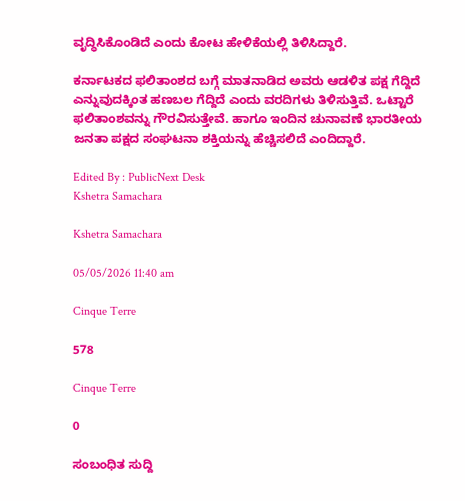ವೃದ್ಧಿಸಿಕೊಂಡಿದೆ ಎಂದು ಕೋಟ ಹೇಳಿಕೆಯಲ್ಲಿ ತಿಳಿಸಿದ್ದಾರೆ.

ಕರ್ನಾಟಕದ ಫಲಿತಾಂಶದ ಬಗ್ಗೆ ಮಾತನಾಡಿದ ಅವರು ಆಡಳಿತ ಪಕ್ಷ ಗೆದ್ದಿದೆ ಎನ್ನುವುದಕ್ಕಿಂತ ಹಣಬಲ ಗೆದ್ದಿದೆ ಎಂದು ವರದಿಗಳು ತಿಳಿಸುತ್ತಿವೆ. ಒಟ್ಟಾರೆ ಫಲಿತಾಂಶವನ್ನು ಗೌರವಿಸುತ್ತೇವೆ. ಹಾಗೂ ಇಂದಿನ ಚುನಾವಣೆ ಭಾರತೀಯ ಜನತಾ ಪಕ್ಷದ ಸಂಘಟನಾ ಶಕ್ತಿಯನ್ನು ಹೆಚ್ಚಿಸಲಿದೆ ಎಂದಿದ್ದಾರೆ.

Edited By : PublicNext Desk
Kshetra Samachara

Kshetra Samachara

05/05/2026 11:40 am

Cinque Terre

578

Cinque Terre

0

ಸಂಬಂಧಿತ ಸುದ್ದಿ